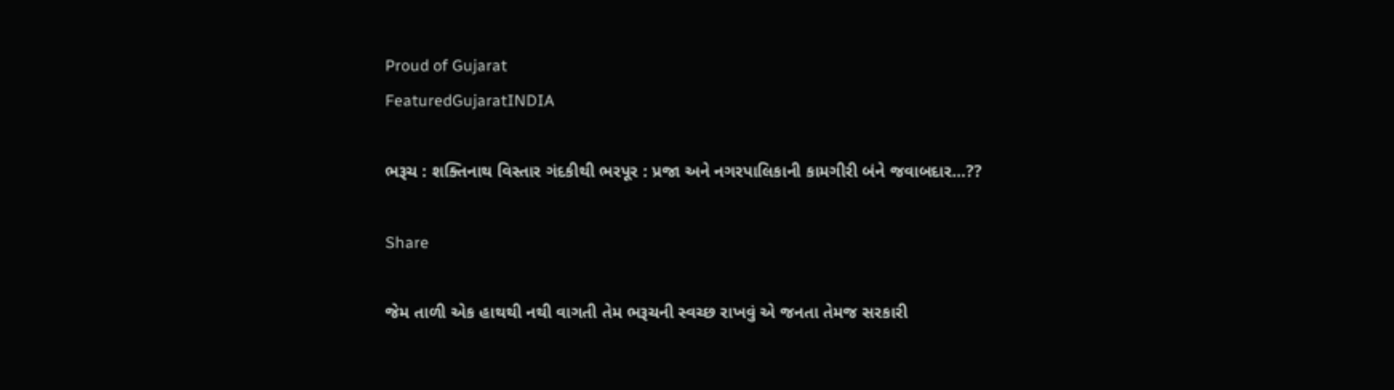Proud of Gujarat
FeaturedGujaratINDIA

ભરૂચ : શક્તિનાથ વિસ્તાર ગંદકીથી ભરપૂર : પ્રજા અને નગરપાલિકાની કામગીરી બંને જવાબદાર…??

Share

જેમ તાળી એક હાથથી નથી વાગતી તેમ ભરૂચની સ્વચ્છ રાખવું એ જનતા તેમજ સરકારી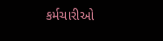કર્મચારીઓ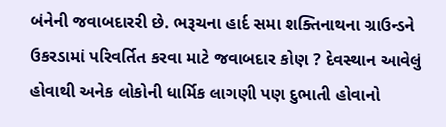બંનેની જવાબદારરી છે. ભરૂચના હાર્દ સમા શક્તિનાથના ગ્રાઉન્ડને ઉકરડામાં પરિવર્તિત કરવા માટે જવાબદાર કોણ ? દેવસ્થાન આવેલું હોવાથી અનેક લોકોની ધાર્મિક લાગણી પણ દુભાતી હોવાનો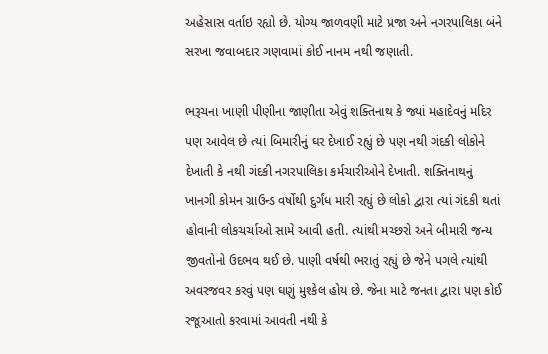અહેસાસ વર્તાઇ રહ્યો છે. યોગ્ય જાળવણી માટે પ્રજા અને નગરપાલિકા બંને સરખા જવાબદાર ગણવામાં કોઈ નાનમ નથી જણાતી.

ભરૂચના ખાણી પીણીના જાણીતા એવું શક્તિનાથ કે જ્યાં મહાદેવનું મદિર પણ આવેલ છે ત્યાં બિમારીનું ઘર દેખાઈ રહ્યું છે પણ નથી ગંદકી લોકોને દેખાતી કે નથી ગંદકી નગરપાલિકા કર્મચારીઓને દેખાતી. શક્તિનાથનું ખાનગી કોમન ગ્રાઉન્ડ વર્ષોથી દુર્ગંધ મારી રહ્યું છે લોકો દ્વારા ત્યાં ગંદકી થતાં હોવાની લોકચર્ચાઓ સામે આવી હતી. ત્યાંથી મચ્છરો અને બીમારી જન્ય જીવતોનો ઉદભવ થઈ છે. પાણી વર્ષથી ભરાતું રહ્યું છે જેને પગલે ત્યાંથી અવરજવર કરવું પણ ઘણું મુશ્કેલ હોય છે. જેના માટે જનતા દ્વારા પણ કોઈ રજૂઆતો કરવામાં આવતી નથી કે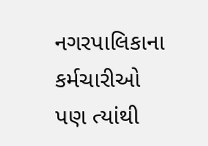નગરપાલિકાના કર્મચારીઓ પણ ત્યાંથી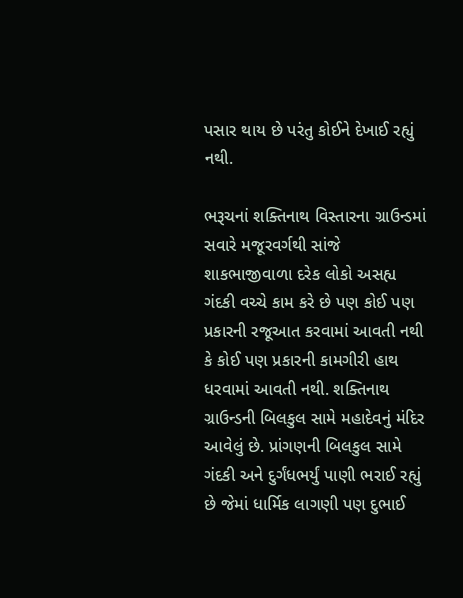પસાર થાય છે પરંતુ કોઈને દેખાઈ રહ્યું નથી.

ભરૂચનાં શક્તિનાથ વિસ્તારના ગ્રાઉન્ડમાં સવારે મજૂરવર્ગથી સાંજે શાકભાજીવાળા દરેક લોકો અસહ્ય ગંદકી વચ્ચે કામ કરે છે પણ કોઈ પણ પ્રકારની રજૂઆત કરવામાં આવતી નથી કે કોઈ પણ પ્રકારની કામગીરી હાથ ધરવામાં આવતી નથી. શક્તિનાથ ગ્રાઉન્ડની બિલકુલ સામે મહાદેવનું મંદિર આવેલું છે. પ્રાંગણની બિલકુલ સામે ગંદકી અને દુર્ગંધભર્યું પાણી ભરાઈ રહ્યું છે જેમાં ધાર્મિક લાગણી પણ દુભાઈ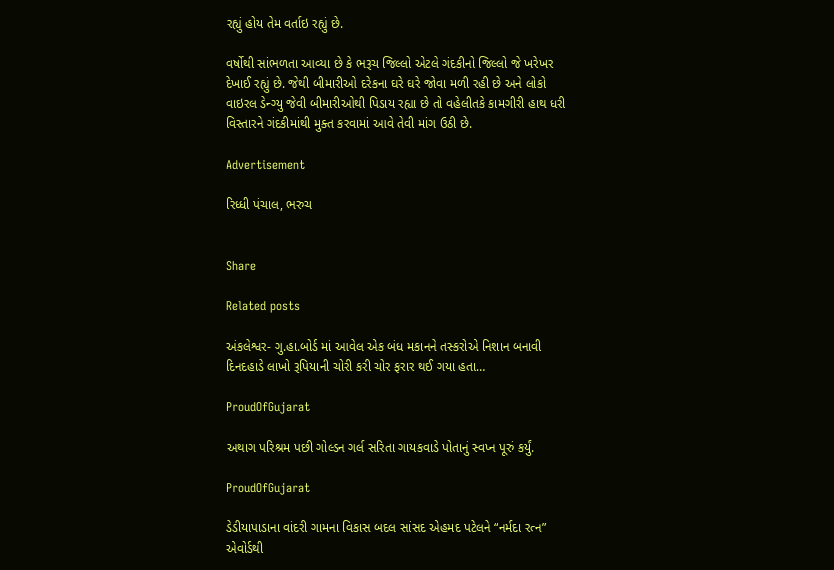રહ્યું હોય તેમ વર્તાઇ રહ્યું છે.

વર્ષોથી સાંભળતા આવ્યા છે કે ભરૂચ જિલ્લો એટલે ગંદકીનો જિલ્લો જે ખરેખર દેખાઈ રહ્યું છે. જેથી બીમારીઓ દરેકના ઘરે ઘરે જોવા મળી રહી છે અને લોકો વાઇરલ ડેન્ગ્યુ જેવી બીમારીઓથી પિડાય રહ્યા છે તો વહેલીતકે કામગીરી હાથ ધરી વિસ્તારને ગંદકીમાંથી મુક્ત કરવામાં આવે તેવી માંગ ઉઠી છે.

Advertisement

રિધ્ધી પંચાલ, ભરુચ


Share

Related posts

અંકલેશ્વર- ગુ.હા.બોર્ડ માં આવેલ એક બંધ મકાનને તસ્કરોએ નિશાન બનાવી દિનદહાડે લાખો રૂપિયાની ચોરી કરી ચોર ફરાર થઈ ગયા હતા…

ProudOfGujarat

અથાગ પરિશ્રમ પછી ગોલ્ડન ગર્લ સરિતા ગાયકવાડે પોતાનું સ્વપ્ન પૂરું કર્યું.

ProudOfGujarat

ડેડીયાપાડાના વાંદરી ગામના વિકાસ બદલ સાંસદ એહમદ પટેલને “નર્મદા રત્ન” એવોર્ડથી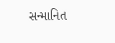સન્માનિત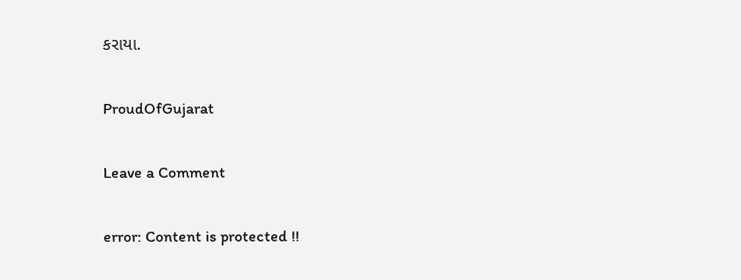કરાયા.

ProudOfGujarat

Leave a Comment

error: Content is protected !!